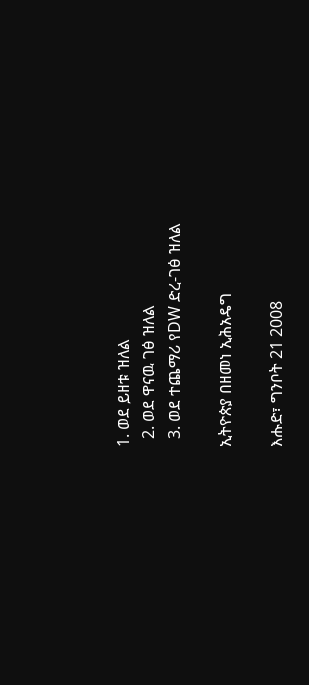1. ወደ ይዘቱ ዝለል
  2. ወደ ዋናዉ ገፅ ዝለል
  3. ወደ ተጨማሪ የDW ድረ-ገፅ ዝለል

ኢትዮጵያ በዘመነ ኢሕአዴግ

እሑድ፣ ግንቦት 21 2008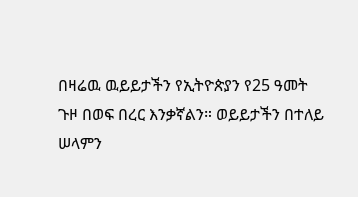በዛሬዉ ዉይይታችን የኢትዮጵያን የ25 ዓመት ጉዞ በወፍ በረር እንቃኛልን። ወይይታችን በተለይ ሠላምን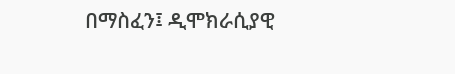በማስፈን፤ ዲሞክራሲያዊ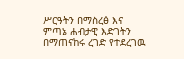ሥርዓትን በማስረፅ እና ምጣኔ ሐብታዊ እድገትን በማጠናከሩ ረገድ የተደረገዉ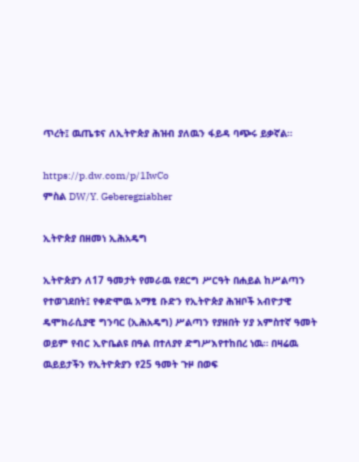ጥረት፤ ዉጤቱና ለኢትዮጵያ ሕዝብ ያለዉን ፋይዳ ባጭሩ ይቃኛል።

https://p.dw.com/p/1IwCo
ምስል DW/Y. Geberegziabher

ኢትዮጵያ በዘመነ ኢሕአዴግ

ኢትዮጵያን ለ17 ዓመታት የመራዉ የደርግ ሥርዓት በሐይል ከሥልጣን የተወገደበት፤ የቀድሞዉ አማፂ ቡድን የኢትዮጵያ ሕዝቦች አብዮታዊ ዴሞክራሲያዊ ግንባር (ኢሕአዴግ) ሥልጣን የያዘበት ሃያ አምስተኛ ዓመት ወይም የብር ኢዮቤልዩ በዓል በተለያየ ድግሥእየተከበረ ነዉ። በዛሬዉ ዉይይታችን የኢትዮጵያን የ25 ዓመት ጉዞ በወፍ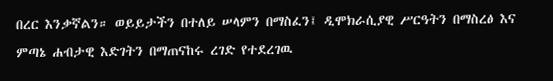በረር እንቃኛልን። ወይይታችን በተለይ ሠላምን በማስፈን፤ ዲሞክራሲያዊ ሥርዓትን በማስረፅ እና ምጣኔ ሐብታዊ እድገትን በማጠናከሩ ረገድ የተደረገዉ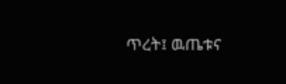ጥረት፤ ዉጤቱና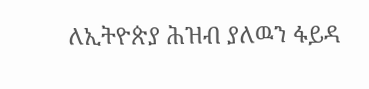ለኢትዮጵያ ሕዝብ ያለዉን ፋይዳ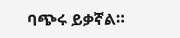ባጭሩ ይቃኛል።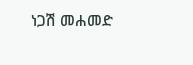ነጋሽ መሐመድ